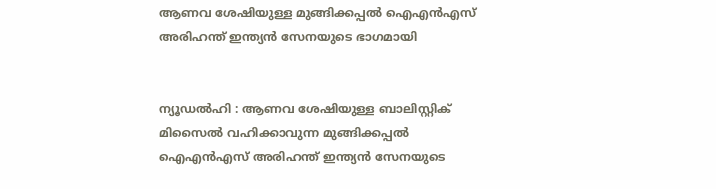ആണവ ശേഷിയുള്ള മുങ്ങിക്കപ്പൽ ഐഎൻഎസ് അരിഹന്ത് ഇന്ത്യൻ സേനയുടെ ഭാഗമായി


ന്യൂഡൽഹി : ആണവ ശേഷിയുള്ള ബാലിസ്റ്റിക് മിസൈൽ വഹിക്കാവുന്ന മുങ്ങിക്കപ്പൽ ഐഎൻഎസ് അരിഹന്ത് ഇന്ത്യൻ സേനയുടെ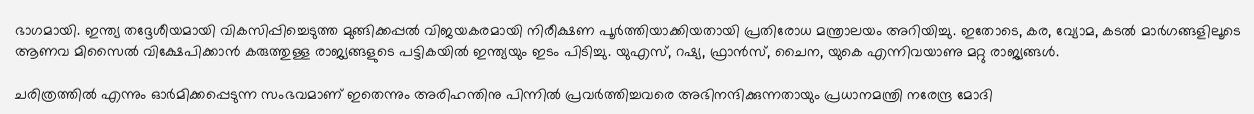ഭാഗമായി. ഇന്ത്യ തദ്ദേശീയമായി വികസിപ്പിച്ചെടുത്ത മുങ്ങിക്കപ്പൽ വിജയകരമായി നിരീക്ഷണ പൂർത്തിയാക്കിയതായി പ്രതിരോധ മന്ത്രാലയം അറിയിച്ചു. ഇതോടെ, കര, വ്യോമ, കടൽ മാർഗങ്ങളിലൂടെ ആണവ മിസൈൽ വിക്ഷേപിക്കാൻ കരുത്തുള്ള രാജ്യങ്ങളുടെ പട്ടികയിൽ ഇന്ത്യയും ഇടം പിടിച്ചു. യുഎസ്, റഷ്യ, ഫ്രാൻസ്, ചൈന, യുകെ എന്നിവയാണു മറ്റു രാജ്യങ്ങൾ.

ചരിത്രത്തിൽ എന്നും ഓർമിക്കപ്പെടുന്ന സംഭവമാണ് ഇതെന്നും അരിഹന്തിനു പിന്നിൽ പ്രവർത്തിച്ചവരെ അഭിനന്ദിക്കുന്നതായും പ്രധാനമന്ത്രി നരേന്ദ്ര മോദി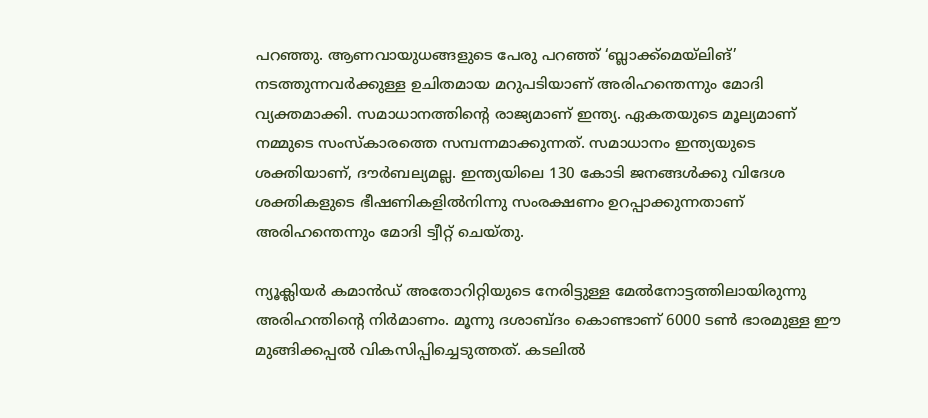പറഞ്ഞു. ആണവായുധങ്ങളുടെ പേരു പറഞ്ഞ് ‘ബ്ലാക്ക്മെയ്‌ലിങ്’ നടത്തുന്നവർക്കുള്ള ഉചിതമായ മറുപടിയാണ് അരിഹന്തെന്നും മോദി വ്യക്തമാക്കി. സമാധാനത്തിന്റെ രാജ്യമാണ് ഇന്ത്യ. ഏകതയുടെ മൂല്യമാണ് നമ്മുടെ സംസ്കാരത്തെ സമ്പന്നമാക്കുന്നത്. സമാധാനം ഇന്ത്യയുടെ ശക്തിയാണ്, ദൗർബല്യമല്ല. ഇന്ത്യയിലെ 130 കോടി ജനങ്ങൾക്കു വിദേശ ശക്തികളുടെ ഭീഷണികളിൽനിന്നു സംരക്ഷണം ഉറപ്പാക്കുന്നതാണ് അരിഹന്തെന്നും മോദി ട്വീറ്റ് ചെയ്തു.

ന്യൂക്ലിയർ കമാൻഡ് അതോറിറ്റിയുടെ നേരിട്ടുള്ള മേൽനോട്ടത്തിലായിരുന്നു അരിഹന്തിന്റെ നിർമാണം. മൂന്നു ദശാബ്ദം കൊണ്ടാണ് 6000 ടൺ ഭാരമുള്ള ഈ മുങ്ങിക്കപ്പൽ വികസിപ്പിച്ചെടുത്തത്. കടലിൽ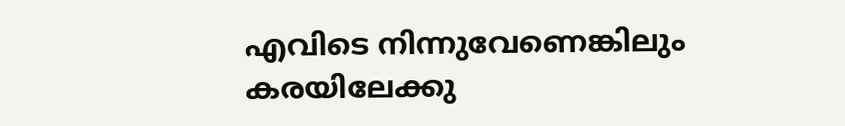എവിടെ നിന്നുവേണെങ്കിലും കരയിലേക്കു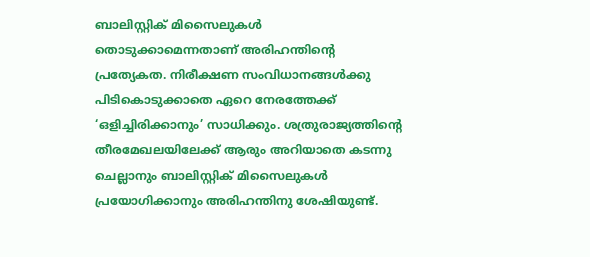ബാലിസ്റ്റിക് മിസൈലുകൾ തൊടുക്കാമെന്നതാണ് അരിഹന്തിന്റെ പ്രത്യേകത. നിരീക്ഷണ സംവിധാനങ്ങൾക്കു പിടികൊടുക്കാതെ ഏറെ നേരത്തേക്ക് ‘ഒളിച്ചിരിക്കാനും’ സാധിക്കും. ശത്രുരാജ്യത്തിന്റെ തീരമേഖലയിലേക്ക് ആരും അറിയാതെ കടന്നു ചെല്ലാനും ബാലിസ്റ്റിക് മിസൈലുകൾ പ്രയോഗിക്കാനും അരിഹന്തിനു ശേഷിയുണ്ട്.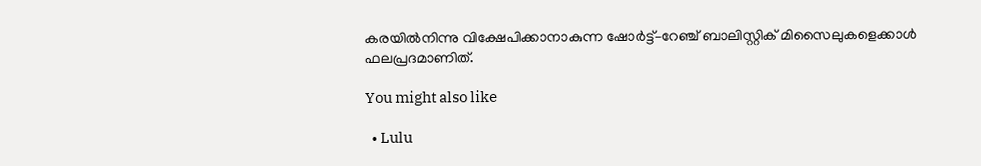കരയിൽനിന്നു വിക്ഷേപിക്കാനാകുന്ന ഷോർട്ട്–റേഞ്ച് ബാലിസ്റ്റിക് മിസൈലുകളെക്കാൾ ഫലപ്രദമാണിത്.

You might also like

  • Lulu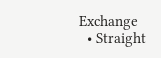Exchange
  • Straight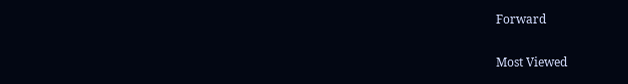Forward

Most Viewed